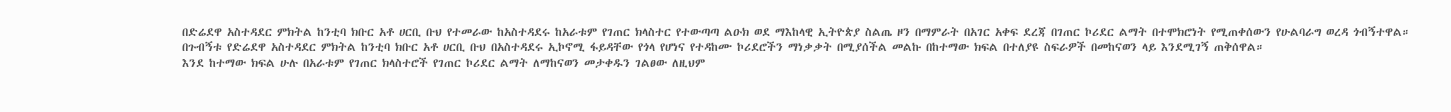በድሬደዋ አስተዳደር ምክትል ከንቲባ ክቡር አቶ ሀርቢ ቡህ የተመራው ከአስተዳደሩ ከአራቱም የገጠር ክላስተር የተውጣጣ ልዑክ ወደ ማእከላዊ ኢትዮጵያ ስልጤ ዞን በማምራት በአገር አቀፍ ደረጃ በገጠር ኮሪደር ልማት በተሞክሮነት የሚጠቀሰውን የሁልባራግ ወረዳ ጎብኝተዋል።
በጉብኝቱ የድሬደዋ አስተዳደር ምክትል ከንቲባ ክቡር አቶ ሀርቢ ቡህ በአስተዳደሩ ኢኮኖሚ ፋይዳቸው የጎላ የሆነና የተዳከሙ ኮሪደሮችን ማነቃቃት በሚያሰችል መልኩ በከተማው ክፍል በተለያዩ ስፍራዎች በመከናወን ላይ እንደሚገኝ ጠቅሰዋል።
እንደ ከተማው ክፍል ሁሉ በአራቱም የገጠር ክላስተሮች የገጠር ኮሪደር ልማት ለማከናወን መታቀዱን ገልፀው ለዚህም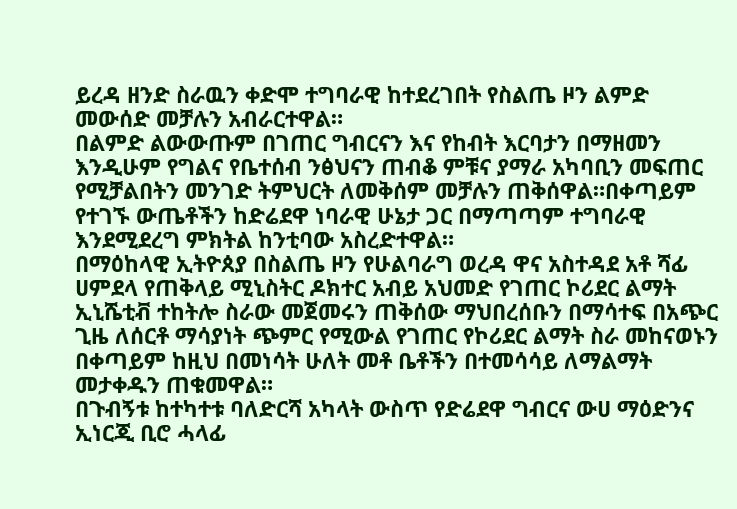ይረዳ ዘንድ ስራዉን ቀድሞ ተግባራዊ ከተደረገበት የስልጤ ዞን ልምድ መውሰድ መቻሉን አብራርተዋል።
በልምድ ልውውጡም በገጠር ግብርናን እና የከብት እርባታን በማዘመን እንዲሁም የግልና የቤተሰብ ንፅህናን ጠብቆ ምቹና ያማራ አካባቢን መፍጠር የሚቻልበትን መንገድ ትምህርት ለመቅሰም መቻሉን ጠቅሰዋል።በቀጣይም የተገኙ ውጤቶችን ከድሬደዋ ነባራዊ ሁኔታ ጋር በማጣጣም ተግባራዊ እንደሚደረግ ምክትል ከንቲባው አስረድተዋል።
በማዕከላዊ ኢትዮጰያ በስልጤ ዞን የሁልባራግ ወረዳ ዋና አስተዳደ አቶ ሻፊ ሀምደላ የጠቅላይ ሚኒስትር ዶክተር አብይ አህመድ የገጠር ኮሪደር ልማት ኢኒሼቲቭ ተከትሎ ስራው መጀመሩን ጠቅሰው ማህበረሰቡን በማሳተፍ በአጭር ጊዜ ለሰርቶ ማሳያነት ጭምር የሚውል የገጠር የኮሪደር ልማት ስራ መከናወኑን በቀጣይም ከዚህ በመነሳት ሁለት መቶ ቤቶችን በተመሳሳይ ለማልማት መታቀዱን ጠቁመዋል።
በጉብኝቱ ከተካተቱ ባለድርሻ አካላት ውስጥ የድሬደዋ ግብርና ውሀ ማዕድንና ኢነርጂ ቢሮ ሓላፊ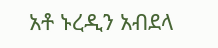አቶ ኑረዲን አብደላ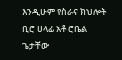እንዲሁም የስራና ክህሎት ቢሮ ሀላፊ አቶ ሮቤል ጌታቸው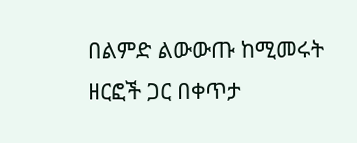በልምድ ልውውጡ ከሚመሩት ዘርፎች ጋር በቀጥታ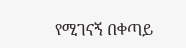የሚገናኝ በቀጣይ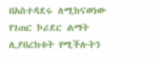በአስተዳደሩ ለሚከናወነው የገጠር ኮሪደር ልማት ሊያበረክቱት የሚችሉትን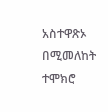አስተዋጽኦ በሚመለከት ተሞክሮ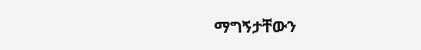ማግኝታቸውን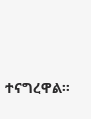ተናግረዋል።